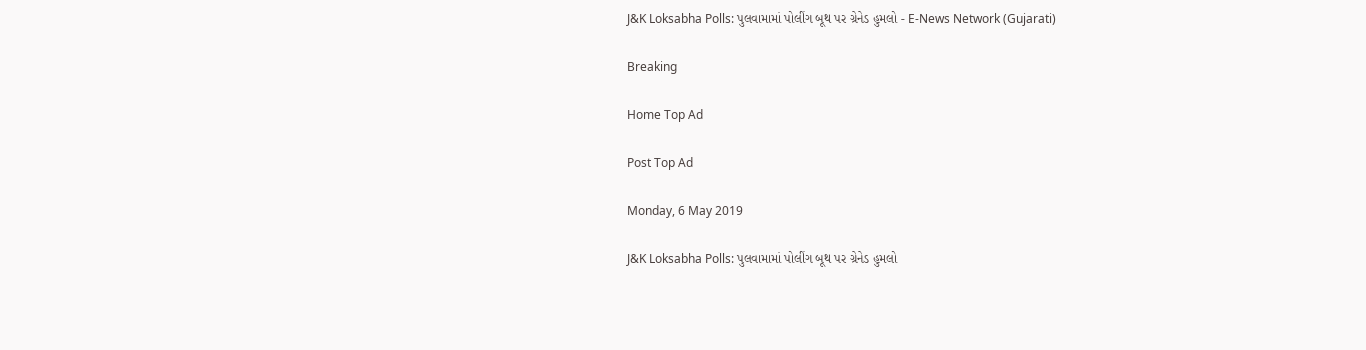J&K Loksabha Polls: પુલવામામાં પોલીંગ બૂથ પર ગ્રેનેડ હુમલો - E-News Network (Gujarati)

Breaking

Home Top Ad

Post Top Ad

Monday, 6 May 2019

J&K Loksabha Polls: પુલવામામાં પોલીંગ બૂથ પર ગ્રેનેડ હુમલો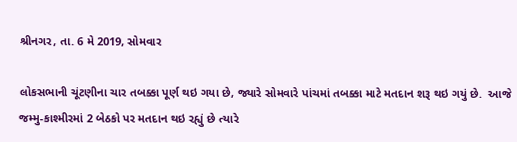શ્રીનગર, તા. 6 મે 2019, સોમવાર

લોકસભાની ચૂંટણીના ચાર તબક્કા પૂર્ણ થઇ ગયા છે, જ્યારે સોમવારે પાંચમાં તબક્કા માટે મતદાન શરૂ થઇ ગયું છે.  આજે જમ્મુ-કાશ્મીરમાં 2 બેઠકો પર મતદાન થઇ રહ્યું છે ત્યારે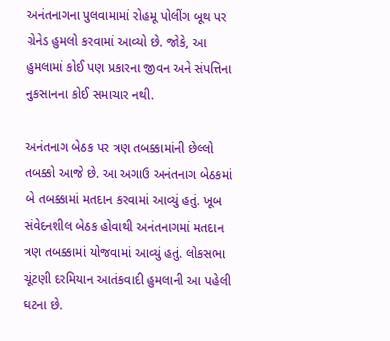અનંતનાગના પુલવામામાં રોહમૂ પોલીંગ બૂથ પર ગ્રેનેડ હુમલો કરવામાં આવ્યો છે. જોકે, આ હુમલામાં કોઈ પણ પ્રકારના જીવન અને સંપત્તિના નુકસાનના કોઈ સમાચાર નથી.

અનંતનાગ બેઠક પર ત્રણ તબક્કામાંની છેલ્લો તબક્કો આજે છે. આ અગાઉ અનંતનાગ બેઠકમાં બે તબક્કામાં મતદાન કરવામાં આવ્યું હતું. ખૂબ સંવેદનશીલ બેઠક હોવાથી અનંતનાગમાં મતદાન ત્રણ તબક્કામાં યોજવામાં આવ્યું હતું. લોકસભા ચૂંટણી દરમિયાન આતંકવાદી હુમલાની આ પહેલી ઘટના છે.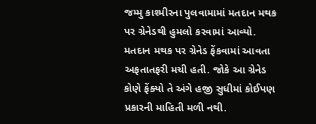જમ્મુ કાશ્મીરના પુલવામામાં મતદાન મથક પર ગ્રેનેડથી હુમલો કરવામાં આવ્યો. મતદાન મથક પર ગ્રેનેડ ફેંકવામાં આવતા અફતાતફરી મચી હતી. જોકે આ ગ્રેનેડ કોણે ફેંક્યો તે અંગે હજી સુધીમાં કોઈપણ પ્રકારની માહિતી મળી નથી.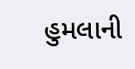હુમલાની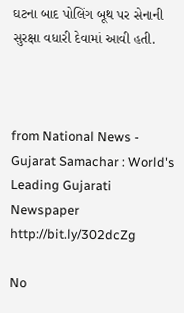ઘટના બાદ પોલિંગ બૂથ પર સેનાની સુરક્ષા વધારી દેવામાં આવી હતી.



from National News - Gujarat Samachar : World's Leading Gujarati Newspaper http://bit.ly/302dcZg

No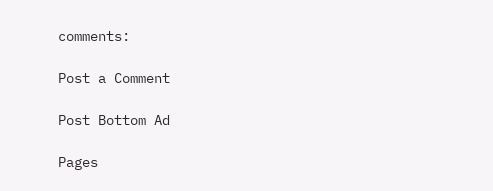comments:

Post a Comment

Post Bottom Ad

Pages